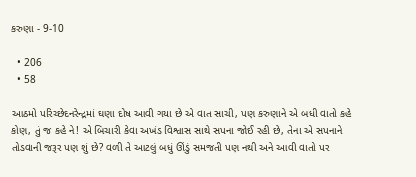કરુણા - 9-10

  • 206
  • 58

આઠમો પરિચ્છેદનરેન્દ્રમાં ઘણા દોષ આવી ગયા છે એ વાત સાચી, પણ કરુણાને એ બધી વાતો કહે કોણ, તું જ કહે ને! એ બિચારી કેવા અખંડ વિશ્વાસ સાથે સપના જોઈ રહી છે, તેના એ સપનાને તોડવાની જરૂર પણ શું છે? વળી તે આટલું બધું ઊંડું સમજતી પણ નથી અને આવી વાતો પર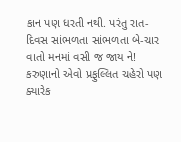કાન પણ ધરતી નથી. પરંતુ રાત-દિવસ સાંભળતા સાંભળતા બે-ચાર વાતો મનમાં વસી જ જાય ને! કરુણાનો એવો પ્રફુલ્લિત ચહેરો પણ ક્યારેક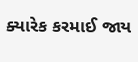ક્યારેક કરમાઈ જાય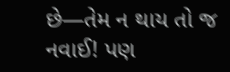છે—તેમ ન થાય તો જ નવાઈ! પણ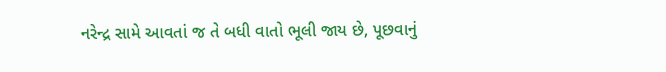નરેન્દ્ર સામે આવતાં જ તે બધી વાતો ભૂલી જાય છે, પૂછવાનું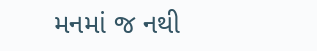મનમાં જ નથી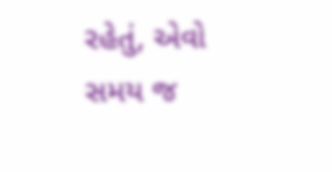રહેતું, એવો સમય જ